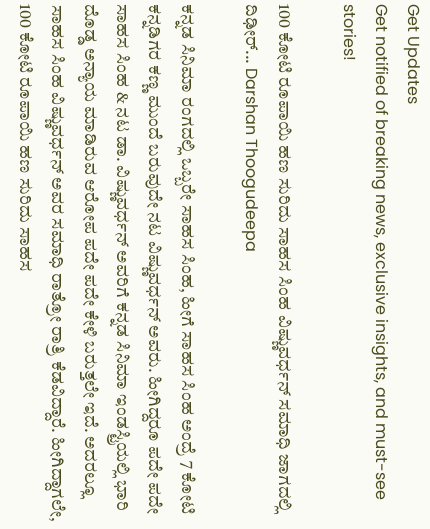Get Updates
Get notified of breaking news, exclusive insights, and must-see stories!

100 ಕೋಟಿ ರೂಪಾಯಿ ಹಣ ಸುರಿದು ಸಾಹಸ ಸಿಂಹ ವಿಷ್ಣುವರ್ಧನ್ ಸಮಾಧಿ ಜಾಗದಲ್ಲಿ ದಿಢೀರ್... Darshan Thoogudeepa

ಕನ್ನಡ ಸಿನಿಮಾ ರಂಗದಲ್ಲಿ ಒಬ್ಬರೇ ಸಾಹಸ ಸಿಂಹ, ಹೀಗೆ ಸಾಹಸ ಸಿಂಹ ಅಂದ್ರೆ 7 ಕೋಟಿ ಕನ್ನಡಿಗರ ಕಣ್ಣ ಮುಂದೆ ಬರುವುದೇ ನಟ ವಿಷ್ಣುವರ್ಧನ್ ಅವರು. ಹೀಗಿದ್ದರೂ ಪದೇ ಪದೇ ಸಾಹಸ ಸಿಂಹ & ನಟ ಡಾ. ವಿಷ್ಣುವರ್ಧನ್ ಅವರಿಗೆ ಕನ್ನಡ ಸಿನಿಮಾ ಇಂಡಸ್ಟ್ರಿಯಲ್ಲಿ ಭಾರಿ ದೊಡ್ಡ ಅನ್ಯಾಯ ಮಾಡಿರುವ ಆರೋಪ ಪದೇ ಪದೇ ಕೇಳಿ ಬರುತ್ತಲೇ ಇದೆ. ಅದರಲ್ಲೂ ಸಾಹಸ ಸಿಂಹ ವಿಷ್ಣುವರ್ಧನ್ ಅವರ ಸಮಾಧಿ ರಾತ್ರೋ ರಾತ್ರಿ ಕೆಡವಿದ್ದಾರೆ. ಹೀಗಿದ್ದಾಗಲೇ, 100 ಕೋಟಿ ರೂಪಾಯಿ ಹಣ ಸುರಿದು ಸಾಹಸ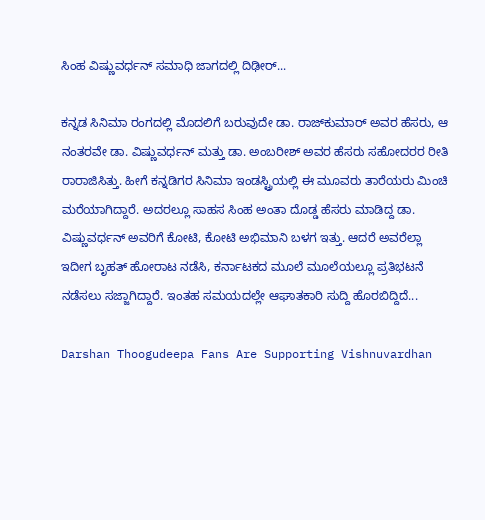ಸಿಂಹ ವಿಷ್ಣುವರ್ಧನ್ ಸಮಾಧಿ ಜಾಗದಲ್ಲಿ ದಿಢೀರ್...

ಕನ್ನಡ ಸಿನಿಮಾ ರಂಗದಲ್ಲಿ ಮೊದಲಿಗೆ ಬರುವುದೇ ಡಾ. ರಾಜ್‌ಕುಮಾರ್ ಅವರ ಹೆಸರು, ಆ ನಂತರವೇ ಡಾ. ವಿಷ್ಣುವರ್ಧನ್ ಮತ್ತು ಡಾ. ಅಂಬರೀಶ್ ಅವರ ಹೆಸರು ಸಹೋದರರ ರೀತಿ ರಾರಾಜಿಸಿತ್ತು. ಹೀಗೆ ಕನ್ನಡಿಗರ ಸಿನಿಮಾ ಇಂಡಸ್ಟ್ರಿಯಲ್ಲಿ ಈ ಮೂವರು ತಾರೆಯರು ಮಿಂಚಿ ಮರೆಯಾಗಿದ್ದಾರೆ. ಅದರಲ್ಲೂ ಸಾಹಸ ಸಿಂಹ ಅಂತಾ ದೊಡ್ಡ ಹೆಸರು ಮಾಡಿದ್ದ ಡಾ. ವಿಷ್ಣುವರ್ಧನ್ ಅವರಿಗೆ ಕೋಟಿ, ಕೋಟಿ ಅಭಿಮಾನಿ ಬಳಗ ಇತ್ತು. ಆದರೆ ಅವರೆಲ್ಲಾ ಇದೀಗ ಬೃಹತ್ ಹೋರಾಟ ನಡೆಸಿ, ಕರ್ನಾಟಕದ ಮೂಲೆ ಮೂಲೆಯಲ್ಲೂ ಪ್ರತಿಭಟನೆ ನಡೆಸಲು ಸಜ್ಜಾಗಿದ್ದಾರೆ. ಇಂತಹ ಸಮಯದಲ್ಲೇ ಆಘಾತಕಾರಿ ಸುದ್ದಿ ಹೊರಬಿದ್ದಿದೆ...

Darshan Thoogudeepa Fans Are Supporting Vishnuvardhan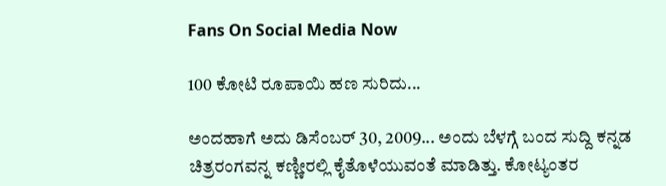Fans On Social Media Now

100 ಕೋಟಿ ರೂಪಾಯಿ ಹಣ ಸುರಿದು...

ಅಂದಹಾಗೆ ಅದು ಡಿಸೆಂಬರ್ 30, 2009... ಅಂದು ಬೆಳಗ್ಗೆ ಬಂದ ಸುದ್ದಿ ಕನ್ನಡ ಚಿತ್ರರಂಗವನ್ನ ಕಣ್ಣೀರಲ್ಲಿ ಕೈತೊಳೆಯುವಂತೆ ಮಾಡಿತ್ತು. ಕೋಟ್ಯಂತರ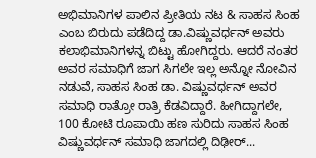ಅಭಿಮಾನಿಗಳ ಪಾಲಿನ ಪ್ರೀತಿಯ ನಟ & ಸಾಹಸ ಸಿಂಹ ಎಂಬ ಬಿರುದು ಪಡೆದಿದ್ದ ಡಾ.ವಿಷ್ಣುವರ್ಧನ್‌ ಅವರು ಕಲಾಭಿಮಾನಿಗಳನ್ನ ಬಿಟ್ಟು ಹೋಗಿದ್ದರು. ಆದರೆ ನಂತರ ಅವರ ಸಮಾಧಿಗೆ ಜಾಗ ಸಿಗಲೇ ಇಲ್ಲ ಅನ್ನೋ ನೋವಿನ ನಡುವೆ, ಸಾಹಸ ಸಿಂಹ ಡಾ. ವಿಷ್ಣುವರ್ಧನ್ ಅವರ ಸಮಾಧಿ ರಾತ್ರೋ ರಾತ್ರಿ ಕೆಡವಿದ್ದಾರೆ. ಹೀಗಿದ್ದಾಗಲೇ, 100 ಕೋಟಿ ರೂಪಾಯಿ ಹಣ ಸುರಿದು ಸಾಹಸ ಸಿಂಹ ವಿಷ್ಣುವರ್ಧನ್ ಸಮಾಧಿ ಜಾಗದಲ್ಲಿ ದಿಢೀರ್...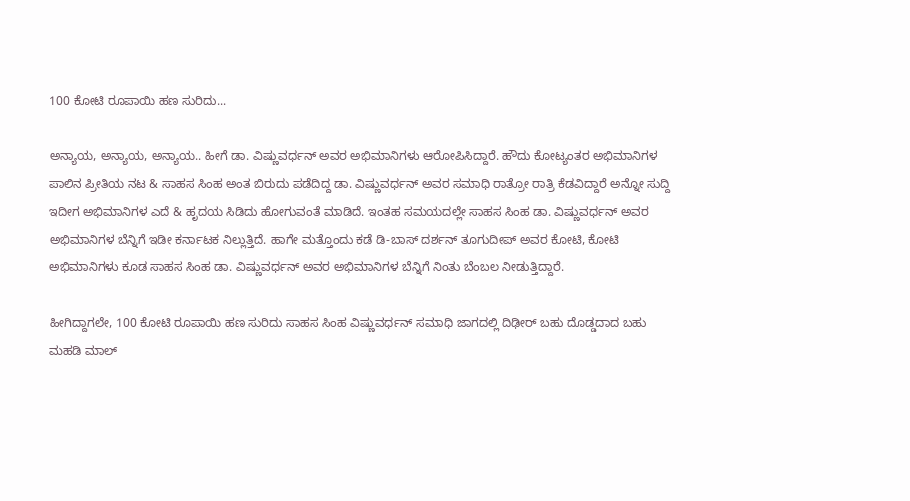100 ಕೋಟಿ ರೂಪಾಯಿ ಹಣ ಸುರಿದು...

ಅನ್ಯಾಯ, ಅನ್ಯಾಯ, ಅನ್ಯಾಯ.. ಹೀಗೆ ಡಾ. ವಿಷ್ಣುವರ್ಧನ್‌ ಅವರ ಅಭಿಮಾನಿಗಳು ಆರೋಪಿಸಿದ್ದಾರೆ. ಹೌದು ಕೋಟ್ಯಂತರ ಅಭಿಮಾನಿಗಳ ಪಾಲಿನ ಪ್ರೀತಿಯ ನಟ & ಸಾಹಸ ಸಿಂಹ ಅಂತ ಬಿರುದು ಪಡೆದಿದ್ದ ಡಾ. ವಿಷ್ಣುವರ್ಧನ್‌ ಅವರ ಸಮಾಧಿ ರಾತ್ರೋ ರಾತ್ರಿ ಕೆಡವಿದ್ದಾರೆ ಅನ್ನೋ ಸುದ್ದಿ ಇದೀಗ ಅಭಿಮಾನಿಗಳ ಎದೆ & ಹೃದಯ ಸಿಡಿದು ಹೋಗುವಂತೆ ಮಾಡಿದೆ. ಇಂತಹ ಸಮಯದಲ್ಲೇ ಸಾಹಸ ಸಿಂಹ ಡಾ. ವಿಷ್ಣುವರ್ಧನ್‌ ಅವರ ಅಭಿಮಾನಿಗಳ ಬೆನ್ನಿಗೆ ಇಡೀ ಕರ್ನಾಟಕ ನಿಲ್ಲುತ್ತಿದೆ. ಹಾಗೇ ಮತ್ತೊಂದು ಕಡೆ ಡಿ-ಬಾಸ್ ದರ್ಶನ್ ತೂಗುದೀಪ್ ಅವರ ಕೋಟಿ, ಕೋಟಿ ಅಭಿಮಾನಿಗಳು ಕೂಡ ಸಾಹಸ ಸಿಂಹ ಡಾ. ವಿಷ್ಣುವರ್ಧನ್‌ ಅವರ ಅಭಿಮಾನಿಗಳ ಬೆನ್ನಿಗೆ ನಿಂತು ಬೆಂಬಲ ನೀಡುತ್ತಿದ್ದಾರೆ.

ಹೀಗಿದ್ದಾಗಲೇ, 100 ಕೋಟಿ ರೂಪಾಯಿ ಹಣ ಸುರಿದು ಸಾಹಸ ಸಿಂಹ ವಿಷ್ಣುವರ್ಧನ್ ಸಮಾಧಿ ಜಾಗದಲ್ಲಿ ದಿಢೀರ್ ಬಹು ದೊಡ್ಡದಾದ ಬಹು ಮಹಡಿ ಮಾಲ್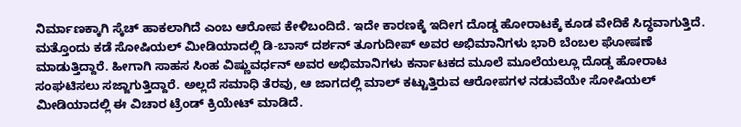ನಿರ್ಮಾಣಕ್ಕಾಗಿ ಸ್ಕೆಚ್ ಹಾಕಲಾಗಿದೆ ಎಂಬ ಆರೋಪ ಕೇಳಿಬಂದಿದೆ. ಇದೇ ಕಾರಣಕ್ಕೆ ಇದೀಗ ದೊಡ್ಡ ಹೋರಾಟಕ್ಕೆ ಕೂಡ ವೇದಿಕೆ ಸಿದ್ಧವಾಗುತ್ತಿದೆ. ಮತ್ತೊಂದು ಕಡೆ ಸೋಷಿಯಲ್ ಮೀಡಿಯಾದಲ್ಲಿ ಡಿ-ಬಾಸ್ ದರ್ಶನ್ ತೂಗುದೀಪ್ ಅವರ ಅಭಿಮಾನಿಗಳು ಭಾರಿ ಬೆಂಬಲ ಘೋಷಣೆ ಮಾಡುತ್ತಿದ್ದಾರೆ. ಹೀಗಾಗಿ ಸಾಹಸ ಸಿಂಹ ವಿಷ್ಣುವರ್ಧನ್ ಅವರ ಅಭಿಮಾನಿಗಳು ಕರ್ನಾಟಕದ ಮೂಲೆ ಮೂಲೆಯಲ್ಲೂ ದೊಡ್ಡ ಹೋರಾಟ ಸಂಘಟಿಸಲು ಸಜ್ಜಾಗುತ್ತಿದ್ದಾರೆ. ಅಲ್ಲದೆ ಸಮಾಧಿ ತೆರವು, ಆ ಜಾಗದಲ್ಲಿ ಮಾಲ್ ಕಟ್ಟುತ್ತಿರುವ ಆರೋಪಗಳ ನಡುವೆಯೇ ಸೋಷಿಯಲ್ ಮೀಡಿಯಾದಲ್ಲಿ ಈ ವಿಚಾರ ಟ್ರೆಂಡ್ ಕ್ರಿಯೇಟ್ ಮಾಡಿದೆ.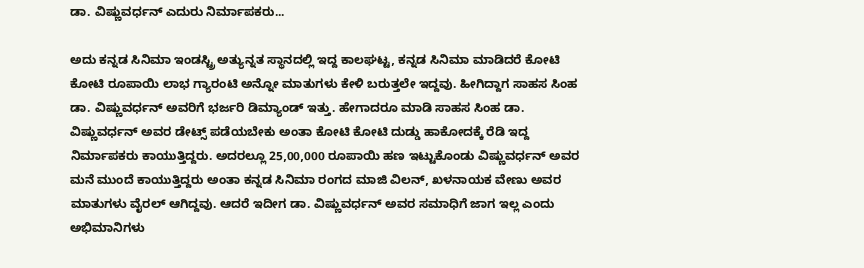ಡಾ. ವಿಷ್ಣುವರ್ಧನ್‌ ಎದುರು ನಿರ್ಮಾಪಕರು...

ಅದು ಕನ್ನಡ ಸಿನಿಮಾ ಇಂಡಸ್ಟ್ರಿ ಅತ್ಯುನ್ನತ ಸ್ಥಾನದಲ್ಲಿ ಇದ್ದ ಕಾಲಘಟ್ಟ, ಕನ್ನಡ ಸಿನಿಮಾ ಮಾಡಿದರೆ ಕೋಟಿ ಕೋಟಿ ರೂಪಾಯಿ ಲಾಭ ಗ್ಯಾರಂಟಿ ಅನ್ನೋ ಮಾತುಗಳು ಕೇಳಿ ಬರುತ್ತಲೇ ಇದ್ದವು. ಹೀಗಿದ್ದಾಗ ಸಾಹಸ ಸಿಂಹ ಡಾ. ವಿಷ್ಣುವರ್ಧನ್‌ ಅವರಿಗೆ ಭರ್ಜರಿ ಡಿಮ್ಯಾಂಡ್ ಇತ್ತು. ಹೇಗಾದರೂ ಮಾಡಿ ಸಾಹಸ ಸಿಂಹ ಡಾ. ವಿಷ್ಣುವರ್ಧನ್‌ ಅವರ ಡೇಟ್ಸ್ ಪಡೆಯಬೇಕು ಅಂತಾ ಕೋಟಿ ಕೋಟಿ ದುಡ್ಡು ಹಾಕೋದಕ್ಕೆ ರೆಡಿ ಇದ್ದ ನಿರ್ಮಾಪಕರು ಕಾಯುತ್ತಿದ್ದರು. ಅದರಲ್ಲೂ 25,00,000 ರೂಪಾಯಿ ಹಣ ಇಟ್ಟುಕೊಂಡು ವಿಷ್ಣುವರ್ಧನ್ ಅವರ ಮನೆ ಮುಂದೆ ಕಾಯುತ್ತಿದ್ದರು ಅಂತಾ ಕನ್ನಡ ಸಿನಿಮಾ ರಂಗದ ಮಾಜಿ ವಿಲನ್, ಖಳನಾಯಕ ವೇಣು ಅವರ ಮಾತುಗಳು ವೈರಲ್ ಆಗಿದ್ದವು. ಆದರೆ ಇದೀಗ ಡಾ. ವಿಷ್ಣುವರ್ಧನ್‌ ಅವರ ಸಮಾಧಿಗೆ ಜಾಗ ಇಲ್ಲ ಎಂದು ಅಭಿಮಾನಿಗಳು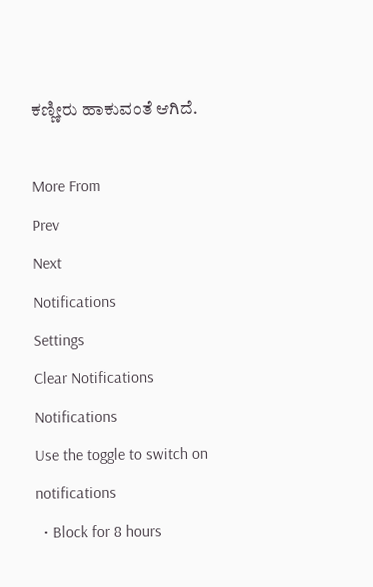ಕಣ್ಣೀರು ಹಾಕುವಂತೆ ಆಗಿದೆ.

More From
Prev
Next
Notifications
Settings
Clear Notifications
Notifications
Use the toggle to switch on notifications
  • Block for 8 hours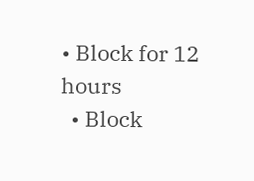• Block for 12 hours
  • Block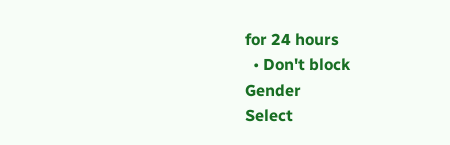for 24 hours
  • Don't block
Gender
Select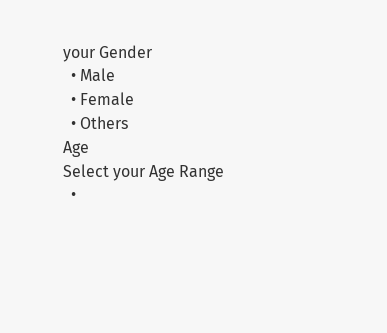your Gender
  • Male
  • Female
  • Others
Age
Select your Age Range
  •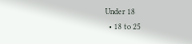Under 18
  • 18 to 25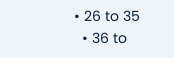• 26 to 35
  • 36 to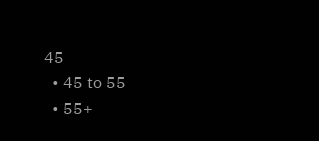45
  • 45 to 55
  • 55+